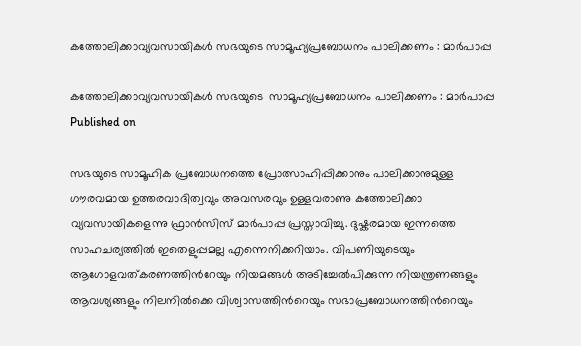കത്തോലിക്കാവ്യവസായികള്‍ സഭയുടെ സാമൂഹ്യപ്രബോധനം പാലിക്കണം : മാര്‍പാപ്പ

കത്തോലിക്കാവ്യവസായികള്‍ സഭയുടെ  സാമൂഹ്യപ്രബോധനം പാലിക്കണം : മാര്‍പാപ്പ
Published on

സഭയുടെ സാമൂഹിക പ്രബോധനത്തെ പ്രോത്സാഹിപ്പിക്കാനും പാലിക്കാനുമുള്ള ഗൗരവമായ ഉത്തരവാദിത്വവും അവസരവും ഉള്ളവരാണു കത്തോലിക്കാ വ്യവസായികളെന്നു ഫ്രാന്‍സിസ് മാര്‍പാപ്പ പ്രസ്താവിച്ചു. ദുഷ്കരമായ ഇന്നത്തെ സാഹചര്യത്തില്‍ ഇതെളുപ്പമല്ല എന്നെനിക്കറിയാം. വിപണിയുടെയും ആഗോളവത്കരണത്തിന്‍റേയും നിയമങ്ങള്‍ അടിച്ചേല്‍പിക്കുന്ന നിയന്ത്രണങ്ങളും ആവശ്യങ്ങളും നിലനില്‍ക്കെ വിശ്വാസത്തിന്‍റെയും സഭാപ്രബോധനത്തിന്‍റെയും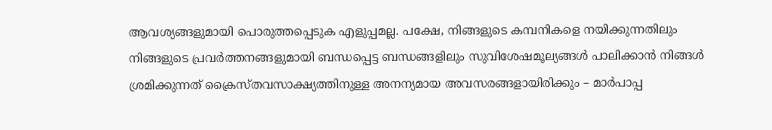ആവശ്യങ്ങളുമായി പൊരുത്തപ്പെടുക എളുപ്പമല്ല. പക്ഷേ, നിങ്ങളുടെ കമ്പനികളെ നയിക്കുന്നതിലും നിങ്ങളുടെ പ്രവര്‍ത്തനങ്ങളുമായി ബന്ധപ്പെട്ട ബന്ധങ്ങളിലും സുവിശേഷമൂല്യങ്ങള്‍ പാലിക്കാന്‍ നിങ്ങള്‍ ശ്രമിക്കുന്നത് ക്രൈസ്തവസാക്ഷ്യത്തിനുള്ള അനന്യമായ അവസരങ്ങളായിരിക്കും – മാര്‍പാപ്പ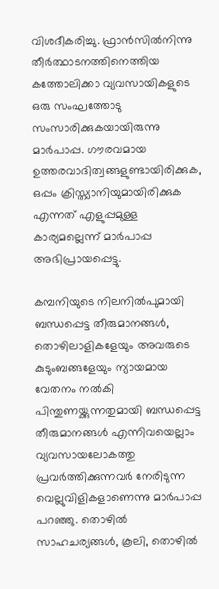വിശദീകരിച്ചു. ഫ്രാന്‍സില്‍നിന്നു തീര്‍ത്ഥാടനത്തിനെത്തിയ കത്തോലിക്കാ വ്യവസായികളുടെ ഒരു സംഘത്തോടു സംസാരിക്കുകയായിരുന്നു മാര്‍പാപ്പ. ഗൗരവമായ ഉത്തരവാദിത്വങ്ങളുണ്ടായിരിക്കുക, ഒപ്പം ക്രിസ്ത്യാനിയുമായിരിക്കുക എന്നത് എളുപ്പമുള്ള കാര്യമല്ലെന്ന് മാര്‍പാപ്പ അഭിപ്രായപ്പെട്ടു.

കമ്പനിയുടെ നിലനില്‍പുമായി ബന്ധപ്പെട്ട തീരുമാനങ്ങള്‍, തൊഴിലാളികളേയും അവരുടെ കുടുംബങ്ങളേയും ന്യായമായ വേതനം നല്‍കി പിന്തുണയ്ക്കുന്നതുമായി ബന്ധപ്പെട്ട തീരുമാനങ്ങള്‍ എന്നിവയെല്ലാം വ്യവസായലോകത്തു പ്രവര്‍ത്തിക്കുന്നവര്‍ നേരിടുന്ന വെല്ലുവിളികളാണെന്നു മാര്‍പാപ്പ പറഞ്ഞു. തൊഴില്‍ സാഹചര്യങ്ങള്‍, കൂലി, തൊഴില്‍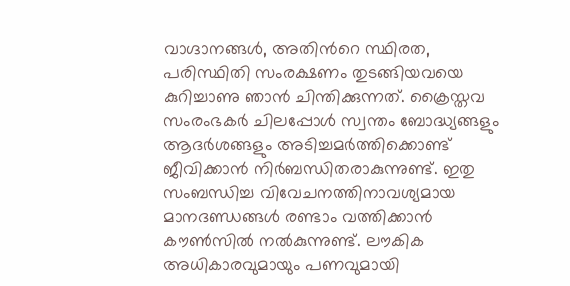വാഗ്ദാനങ്ങള്‍, അതിന്‍റെ സ്ഥിരത, പരിസ്ഥിതി സംരക്ഷണം തുടങ്ങിയവയെ കുറിച്ചാണു ഞാന്‍ ചിന്തിക്കുന്നത്. ക്രൈസ്തവ സംരംഭകര്‍ ചിലപ്പോള്‍ സ്വന്തം ബോദ്ധ്യങ്ങളും ആദര്‍ശങ്ങളും അടിച്ചമര്‍ത്തിക്കൊണ്ട് ജീവിക്കാന്‍ നിര്‍ബന്ധിതരാകുന്നുണ്ട്. ഇതു സംബന്ധിച്ച വിവേചനത്തിനാവശ്യമായ മാനദണ്ഡങ്ങള്‍ രണ്ടാം വത്തിക്കാന്‍ കൗണ്‍സില്‍ നല്‍കുന്നുണ്ട്. ലൗകിക അധികാരവുമായും പണവുമായി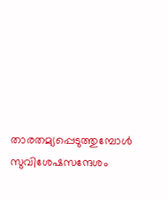താരതമ്യപ്പെടുത്തുമ്പോള്‍ സുവിശേഷസന്ദേശം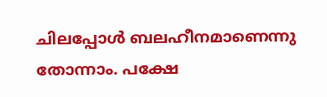ചിലപ്പോള്‍ ബലഹീനമാണെന്നു തോന്നാം. പക്ഷേ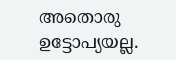അതൊരു ഉട്ടോപ്യയല്ല.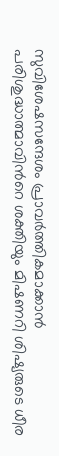സുവിശേഷസന്ദേശം പ്രാവര്‍ത്തികമാക്കാന്‍ പരിശുദ്ധാത്മാവിന്‍റെ ശക്തിയും മിഷണറി ശിഷ്യരുടെ ധീര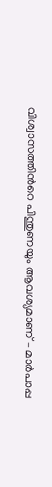വിശ്വാസത്തിന്‍റെ പിന്തുണയും ആവശ്യമാണ് – മാര്‍പാപ്പ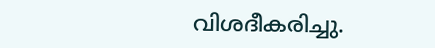വിശദീകരിച്ചു.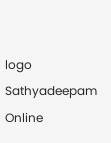logo
Sathyadeepam Online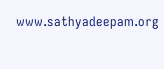www.sathyadeepam.org